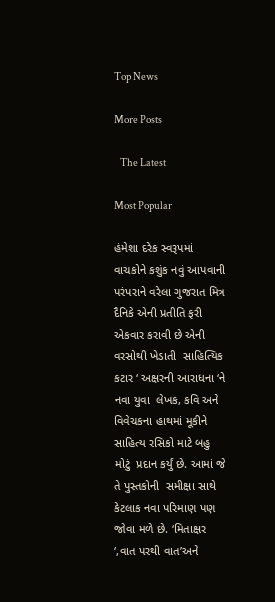Top News

More Posts

   The Latest

Most Popular

હંમેશા દરેક સ્વરૂપમાં વાચકોને કશુંક નવું આપવાની પરંપરાને વરેલા ગુજરાત મિત્ર દૈનિકે એની પ્રતીતિ ફરી એકવાર કરાવી છે એની વરસોથી ખેડાતી  સાહિત્યિક કટાર ‘ અક્ષરની આરાધના ‘ને નવા યુવા  લેખક, કવિ અને  વિવેચકના હાથમાં મૂકીને સાહિત્ય રસિકો માટે બહુ મોટું  પ્રદાન કર્યું છે. આમાં જે તે પુસ્તકોની  સમીક્ષા સાથે કેટલાક નવા પરિમાણ પણ જોવા મળે છે. ‘મિતાક્ષર ‘,વાત પરથી વાત’અને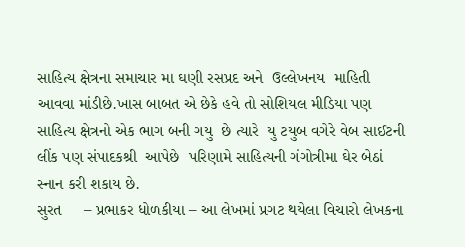સાહિત્ય ક્ષેત્રના સમાચાર મા ઘણી રસપ્રદ અને  ઉલ્લેખનય  માહિતી આવવા માંડીછે.ખાસ બાબત એ છેકે હવે તો સોશિયલ મીડિયા પણ સાહિત્ય ક્ષેત્રનો એક ભાગ બની ગયુ  છે ત્યારે  યુ ટયુબ વગેરે વેબ સાઈટની લીંક પણ સંપાદકશ્રી  આપેછે  પરિણામે સાહિત્યની ગંગોત્રીમા ઘેર બેઠાં  સ્નાન કરી શકાય છે.
સુરત     – પ્રભાકર ધોળકીયા – આ લેખમાં પ્રગટ થયેલા વિચારો લેખકના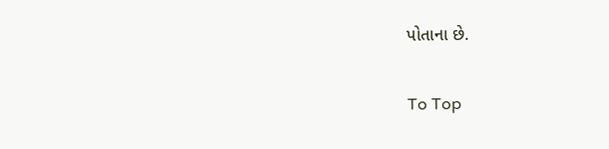પોતાના છે.

To Top